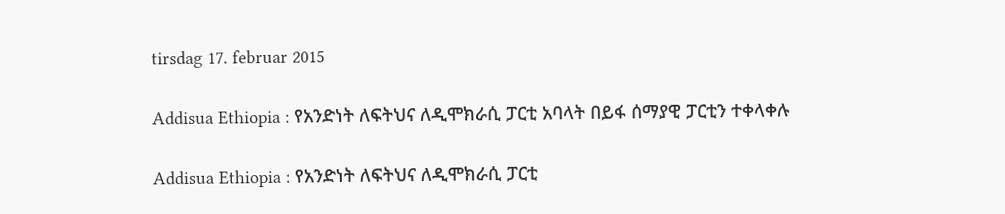tirsdag 17. februar 2015

Addisua Ethiopia : የአንድነት ለፍትህና ለዲሞክራሲ ፓርቲ አባላት በይፋ ሰማያዊ ፓርቲን ተቀላቀሉ

Addisua Ethiopia : የአንድነት ለፍትህና ለዲሞክራሲ ፓርቲ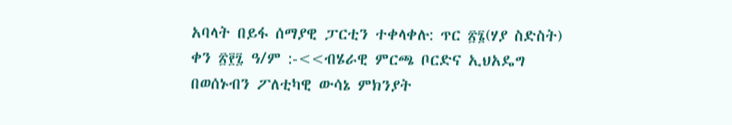አባላት በይፋ ሰማያዊ ፓርቲን ተቀላቀሉ: ጥር ፳፮(ሃያ ስድስት) ቀን ፳፻፯ ዓ/ም :-<<ብሄራዊ ምርጫ ቦርድና ኢህአዴግ በወሰኑብን ፖለቲካዊ ውሳኔ ምክንያት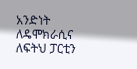አንድነት ለዴሞክራሲና ለፍትህ ፓርቲን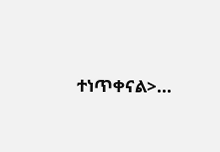ተነጥቀናል>...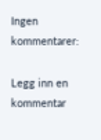Ingen kommentarer:

Legg inn en kommentar